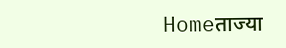Homeताज्या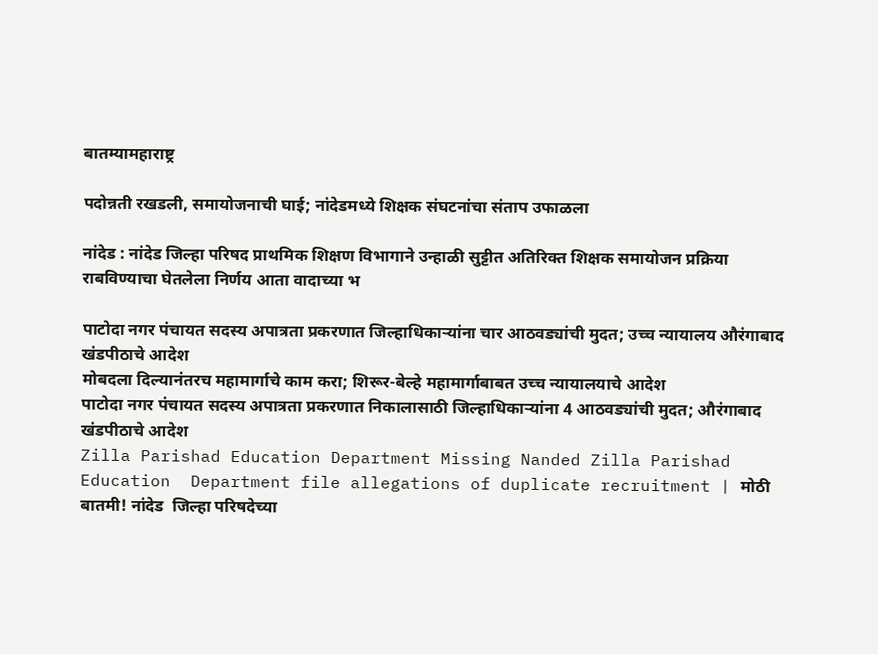बातम्यामहाराष्ट्र

पदोन्नती रखडली, समायोजनाची घाई; नांदेडमध्ये शिक्षक संघटनांचा संताप उफाळला

नांदेड : नांदेड जिल्हा परिषद प्राथमिक शिक्षण विभागाने उन्हाळी सुट्टीत अतिरिक्त शिक्षक समायोजन प्रक्रिया राबविण्याचा घेतलेला निर्णय आता वादाच्या भ

पाटोदा नगर पंचायत सदस्य अपात्रता प्रकरणात जिल्हाधिकार्‍यांना चार आठवड्यांची मुदत; उच्च न्यायालय औरंगाबाद खंडपीठाचे आदेश
मोबदला दिल्यानंतरच महामार्गाचे काम करा; शिरूर-बेल्हे महामार्गाबाबत उच्च न्यायालयाचे आदेश
पाटोदा नगर पंचायत सदस्य अपात्रता प्रकरणात निकालासाठी जिल्हाधिकार्‍यांना 4 आठवड्यांची मुदत; औरंगाबाद खंडपीठाचे आदेश
Zilla Parishad Education Department Missing Nanded Zilla Parishad Education  Department file allegations of duplicate recruitment | मोठी बातमी! नांदेड  जिल्हा परिषदेच्या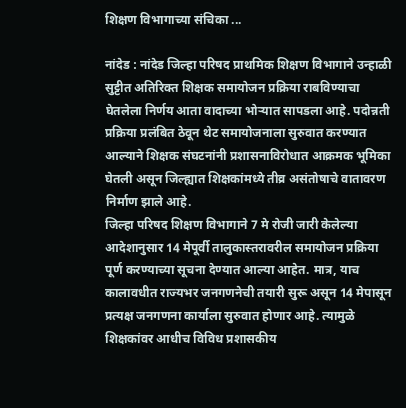शिक्षण विभागाच्या संचिका ...

नांदेड : नांदेड जिल्हा परिषद प्राथमिक शिक्षण विभागाने उन्हाळी सुट्टीत अतिरिक्त शिक्षक समायोजन प्रक्रिया राबविण्याचा घेतलेला निर्णय आता वादाच्या भोर्‍यात सापडला आहे. पदोन्नती प्रक्रिया प्रलंबित ठेवून थेट समायोजनाला सुरुवात करण्यात आल्याने शिक्षक संघटनांनी प्रशासनाविरोधात आक्रमक भूमिका घेतली असून जिल्ह्यात शिक्षकांमध्ये तीव्र असंतोषाचे वातावरण निर्माण झाले आहे.
जिल्हा परिषद शिक्षण विभागाने 7 मे रोजी जारी केलेल्या आदेशानुसार 14 मेपूर्वी तालुकास्तरावरील समायोजन प्रक्रिया पूर्ण करण्याच्या सूचना देण्यात आल्या आहेत. मात्र, याच कालावधीत राज्यभर जनगणनेची तयारी सुरू असून 14 मेपासून प्रत्यक्ष जनगणना कार्याला सुरुवात होणार आहे. त्यामुळे शिक्षकांवर आधीच विविध प्रशासकीय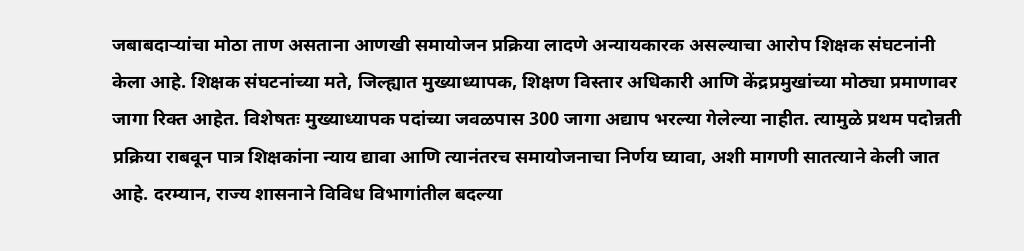जबाबदार्‍यांचा मोठा ताण असताना आणखी समायोजन प्रक्रिया लादणे अन्यायकारक असल्याचा आरोप शिक्षक संघटनांनी केला आहे. शिक्षक संघटनांच्या मते, जिल्ह्यात मुख्याध्यापक, शिक्षण विस्तार अधिकारी आणि केंद्रप्रमुखांच्या मोठ्या प्रमाणावर जागा रिक्त आहेत. विशेषतः मुख्याध्यापक पदांच्या जवळपास 300 जागा अद्याप भरल्या गेलेल्या नाहीत. त्यामुळे प्रथम पदोन्नती प्रक्रिया राबवून पात्र शिक्षकांना न्याय द्यावा आणि त्यानंतरच समायोजनाचा निर्णय घ्यावा, अशी मागणी सातत्याने केली जात आहे. दरम्यान, राज्य शासनाने विविध विभागांतील बदल्या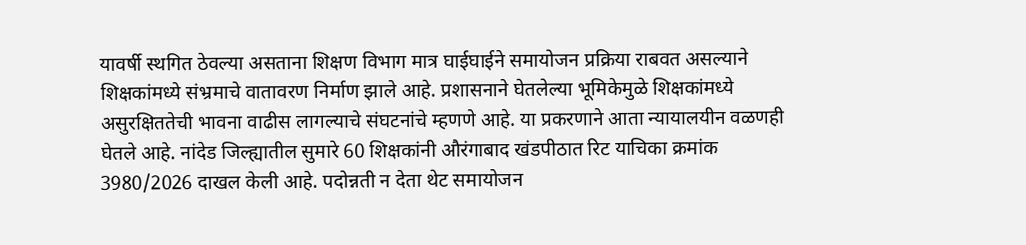यावर्षी स्थगित ठेवल्या असताना शिक्षण विभाग मात्र घाईघाईने समायोजन प्रक्रिया राबवत असल्याने शिक्षकांमध्ये संभ्रमाचे वातावरण निर्माण झाले आहे. प्रशासनाने घेतलेल्या भूमिकेमुळे शिक्षकांमध्ये असुरक्षिततेची भावना वाढीस लागल्याचे संघटनांचे म्हणणे आहे. या प्रकरणाने आता न्यायालयीन वळणही घेतले आहे. नांदेड जिल्ह्यातील सुमारे 60 शिक्षकांनी औरंगाबाद खंडपीठात रिट याचिका क्रमांक 3980/2026 दाखल केली आहे. पदोन्नती न देता थेट समायोजन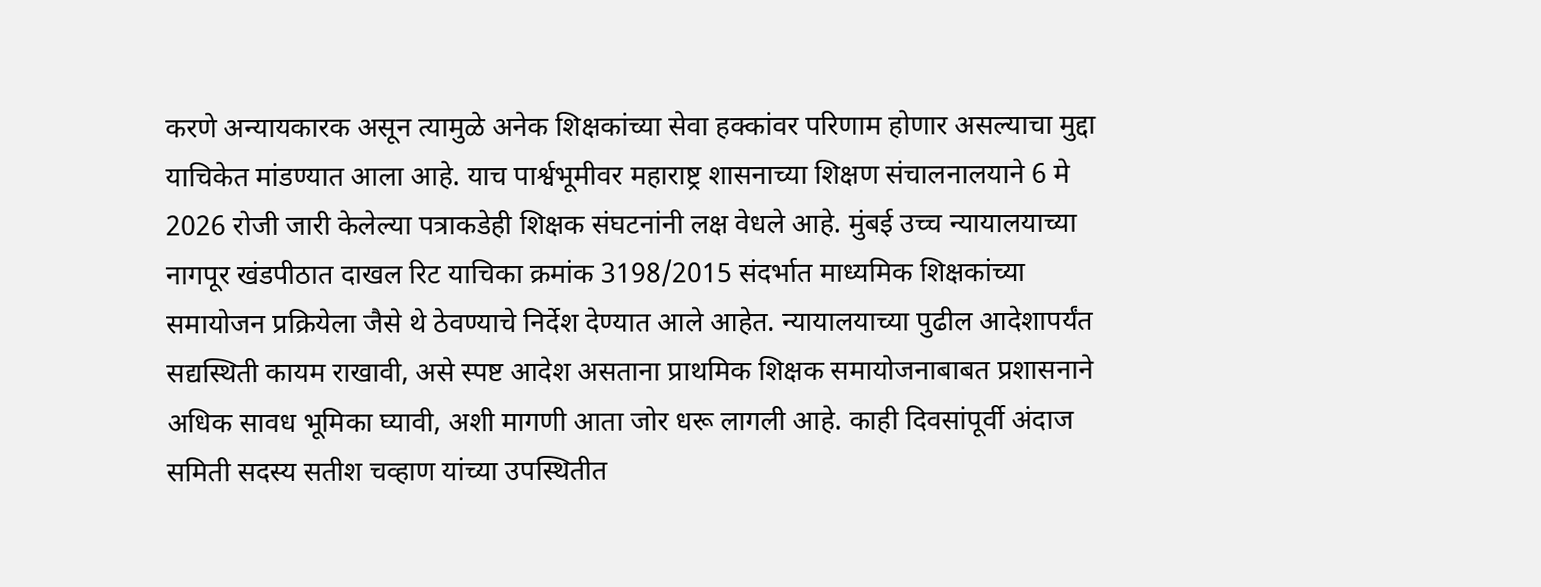करणे अन्यायकारक असून त्यामुळे अनेक शिक्षकांच्या सेवा हक्कांवर परिणाम होणार असल्याचा मुद्दा याचिकेत मांडण्यात आला आहे. याच पार्श्वभूमीवर महाराष्ट्र शासनाच्या शिक्षण संचालनालयाने 6 मे 2026 रोजी जारी केलेल्या पत्राकडेही शिक्षक संघटनांनी लक्ष वेधले आहे. मुंबई उच्च न्यायालयाच्या नागपूर खंडपीठात दाखल रिट याचिका क्रमांक 3198/2015 संदर्भात माध्यमिक शिक्षकांच्या समायोजन प्रक्रियेला जैसे थे ठेवण्याचे निर्देश देण्यात आले आहेत. न्यायालयाच्या पुढील आदेशापर्यंत सद्यस्थिती कायम राखावी, असे स्पष्ट आदेश असताना प्राथमिक शिक्षक समायोजनाबाबत प्रशासनाने अधिक सावध भूमिका घ्यावी, अशी मागणी आता जोर धरू लागली आहे. काही दिवसांपूर्वी अंदाज समिती सदस्य सतीश चव्हाण यांच्या उपस्थितीत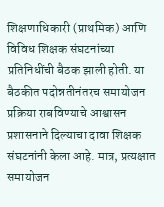शिक्षणाधिकारी (प्राथमिक) आणि विविध शिक्षक संघटनांच्या प्रतिनिधींची बैठक झाली होती. या बैठकीत पदोन्नतीनंतरच समायोजन प्रक्रिया राबविण्याचे आश्वासन प्रशासनाने दिल्याचा दावा शिक्षक संघटनांनी केला आहे. मात्र, प्रत्यक्षात समायोजन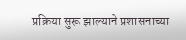प्रक्रिया सुरू झाल्याने प्रशासनाच्या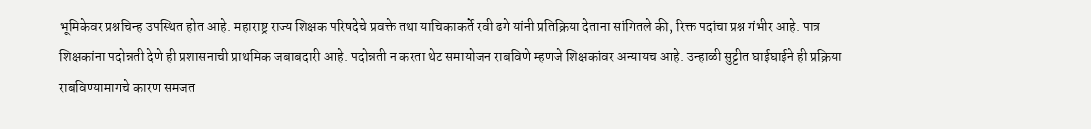भूमिकेवर प्रश्नचिन्ह उपस्थित होत आहे. महाराष्ट्र राज्य शिक्षक परिषदेचे प्रवक्ते तथा याचिकाकर्ते रवी ढगे यांनी प्रतिक्रिया देताना सांगितले की, रिक्त पदांचा प्रश्न गंभीर आहे. पात्र शिक्षकांना पदोन्नती देणे ही प्रशासनाची प्राथमिक जबाबदारी आहे. पदोन्नती न करता थेट समायोजन राबविणे म्हणजे शिक्षकांवर अन्यायच आहे. उन्हाळी सुट्टीत घाईघाईने ही प्रक्रिया राबविण्यामागचे कारण समजत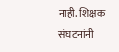नाही. शिक्षक संघटनांनी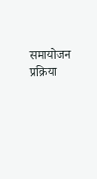समायोजन प्रक्रिया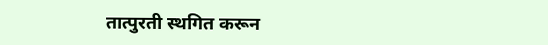तात्पुरती स्थगित करून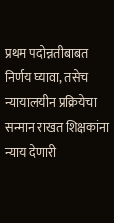प्रथम पदोन्नतीबाबत निर्णय घ्यावा, तसेच न्यायालयीन प्रक्रियेचा सन्मान राखत शिक्षकांना न्याय देणारी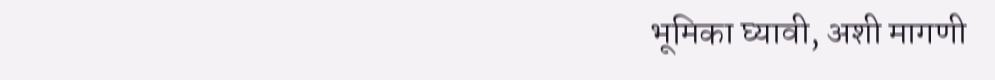भूमिका घ्यावी, अशी मागणी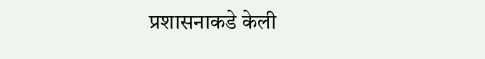प्रशासनाकडे केली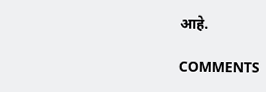आहे.

COMMENTS